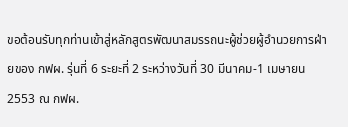ขอต้อนรับทุกท่านเข้าสู่หลักสูตรพัฒนาสมรรถนะผู้ช่วยผู้อำนวยการฝ่ายของ กฟผ. รุ่นที่ 6 ระยะที่ 2 ระหว่างวันที่ 30 มีนาคม-1 เมษายน 2553 ณ กฟผ.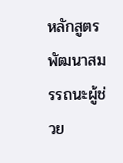หลักสูตร พัฒนาสมรรถนะผู้ช่วย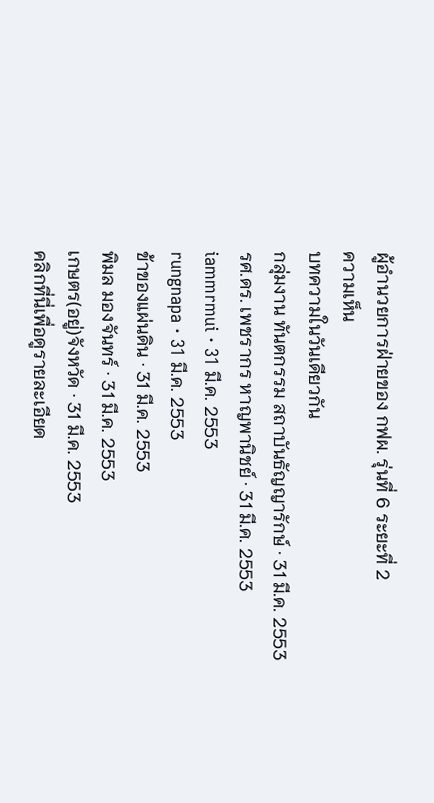ผู้อำนวยการฝ่ายของ กฟผ. รุ่นที่ 6 ระยะที่ 2
ความเห็น
บทความในวันเดียวกัน
กลุ่มงาน ทันตกรรม สถาบันธัญญารักษ์ · 31 มี.ค. 2553
รศ.ดร. เพชรากร หาญพานิชย์ · 31 มี.ค. 2553
iammrmui · 31 มี.ค. 2553
rungnapa · 31 มี.ค. 2553
ข้าของแผ่นดิน · 31 มี.ค. 2553
พิมล มองจันทร์ · 31 มี.ค. 2553
เกษตร(อยู่)จังหวัด · 31 มี.ค. 2553
คลิกที่นี่เพื่อดูรายละเอียด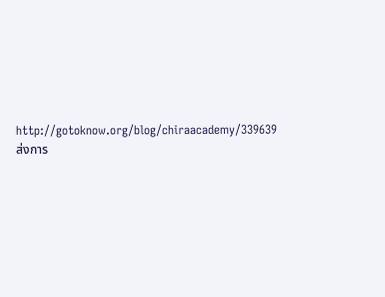http://gotoknow.org/blog/chiraacademy/339639
ส่งการ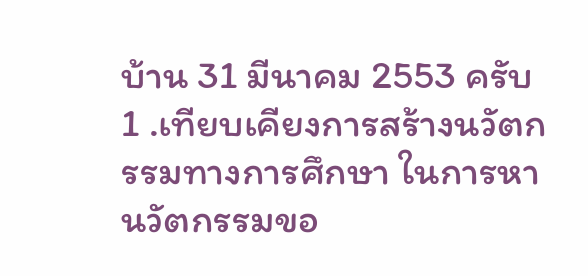บ้าน 31 มีนาคม 2553 ครับ
1 .เทียบเคียงการสร้างนวัตกรรมทางการศึกษา ในการหานวัตกรรมขอ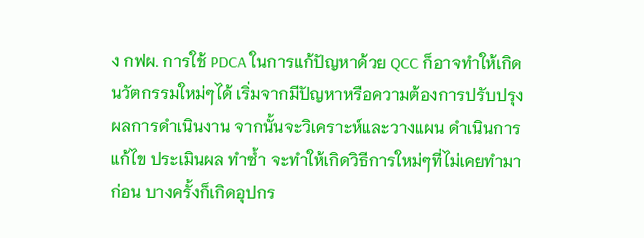ง กฟผ. การใช้ PDCA ในการแก้ปัญหาด้วย QCC ก็อาจทำให้เกิดนวัตกรรมใหม่ๆได้ เริ่มจากมีปัญหาหรือความต้องการปรับปรุงผลการดำเนินงาน จากนั้นจะวิเคราะห์และวางแผน ดำเนินการแก้ไข ประเมินผล ทำซ้ำ จะทำให้เกิดวิธีการใหม่ๆที่ไม่เคยทำมาก่อน บางครั้งก็เกิดอุปกร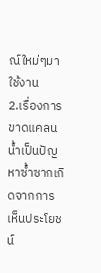ณ์ใหม่ๆมาใช้งาน
2.เรื่องการขาดแคลนน้ำเป็นปัญหาซ้ำซากเกิดจากการเห็นประโยชน์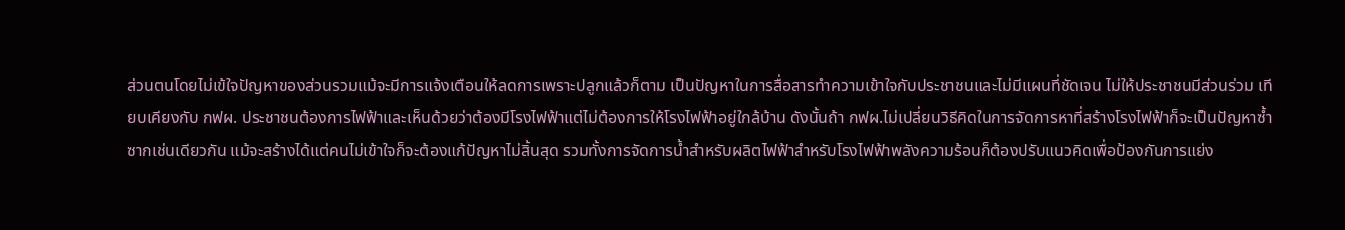ส่วนตนโดยไม่เข้ใจปัญหาของส่วนรวมแม้จะมีการแจ้งเตือนให้ลดการเพราะปลูกแล้วก็ตาม เป็นปัญหาในการสื่อสารทำความเข้าใจกับประชาชนและไม่มีแผนที่ชัดเจน ไม่ให้ประชาชนมีส่วนร่วม เทียบเคียงกับ กฟผ. ประชาชนต้องการไฟฟ้าและเห็นด้วยว่าต้องมีโรงไฟฟ้าแต่ไม่ต้องการให้โรงไฟฟ้าอยู่ใกล้บ้าน ดังนั้นถ้า กฟผ.ไม่เปลี่ยนวิธีคิดในการจัดการหาที่สร้างโรงไฟฟ้าก็จะเป็นปัญหาซ้ำซากเช่นเดียวกัน แม้จะสร้างได้แต่คนไม่เข้าใจก็จะต้องแก้ปัญหาไม่สิ้นสุด รวมทั้งการจัดการน้ำสำหรับผลิตไฟฟ้าสำหรับโรงไฟฟ้าพลังความร้อนก็ต้องปรับแนวคิดเพื่อป้องกันการแย่ง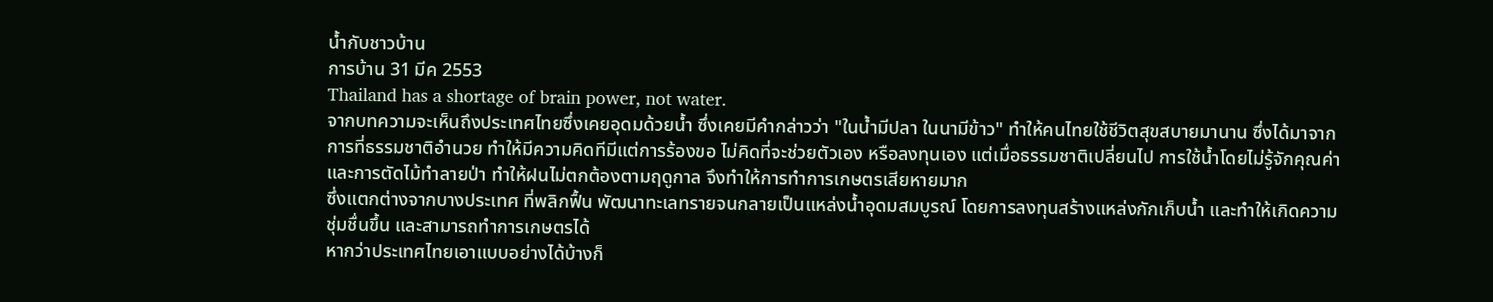น้ำกับชาวบ้าน
การบ้าน 31 มีค 2553
Thailand has a shortage of brain power, not water.
จากบทความจะเห็นถึงประเทศไทยซึ่งเคยอุดมด้วยน้ำ ซึ่งเคยมีคำกล่าวว่า "ในน้ำมีปลา ในนามีข้าว" ทำให้คนไทยใช้ชีวิตสุขสบายมานาน ซึ่งได้มาจากการที่ธรรมชาติอำนวย ทำให้มีความคิดทีมีแต่การร้องขอ ไม่คิดที่จะช่วยตัวเอง หรือลงทุนเอง แต่เมื่อธรรมชาติเปลี่ยนไป การใช้น้ำโดยไม่รู้จักคุณค่า และการตัดไม้ทำลายป่า ทำให้ฝนไม่ตกต้องตามฤดูกาล จึงทำให้การทำการเกษตรเสียหายมาก
ซึ่งแตกต่างจากบางประเทศ ที่พลิกฟื้น พัฒนาทะเลทรายจนกลายเป็นแหล่งน้ำอุดมสมบูรณ์ โดยการลงทุนสร้างแหล่งกักเก็บน้ำ และทำให้เกิดความชุ่มชื่นขึ้น และสามารถทำการเกษตรได้
หากว่าประเทศไทยเอาแบบอย่างได้บ้างก็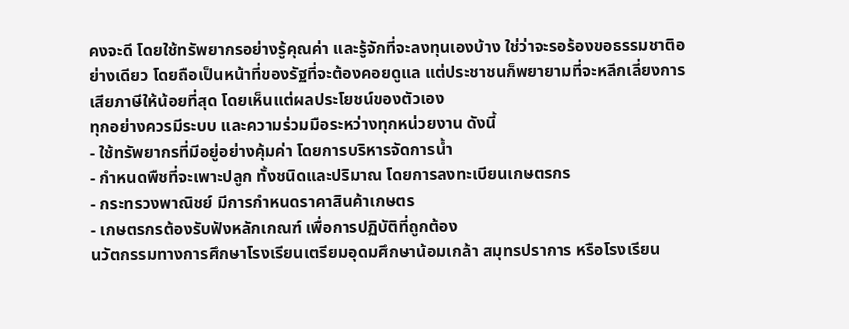คงจะดี โดยใช้ทรัพยากรอย่างรู้คุณค่า และรู้จักที่จะลงทุนเองบ้าง ใช่ว่าจะรอร้องขอธรรมชาติอย่างเดียว โดยถือเป็นหน้าที่ของรัฐที่จะต้องคอยดูแล แต่ประชาชนก็พยายามที่จะหลีกเลี่ยงการเสียภาษีให้น้อยที่สุด โดยเห็นแต่ผลประโยชน์ของตัวเอง
ทุกอย่างควรมีระบบ และความร่วมมือระหว่างทุกหน่วยงาน ดังนี้
- ใช้ทรัพยากรที่มีอยู่อย่างคุ้มค่า โดยการบริหารจัดการน้ำ
- กำหนดพืชที่จะเพาะปลูก ทั้งชนิดและปริมาณ โดยการลงทะเบียนเกษตรกร
- กระทรวงพาณิชย์ มีการกำหนดราคาสินค้าเกษตร
- เกษตรกรต้องรับฟังหลักเกณฑ์ เพื่อการปฏิบัติที่ถูกต้อง
นวัตกรรมทางการศึกษาโรงเรียนเตรียมอุดมศึกษาน้อมเกล้า สมุทรปราการ หรือโรงเรียน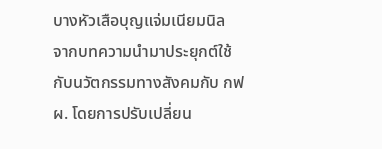บางหัวเสือบุญแจ่มเนียมนิล
จากบทความนำมาประยุกต์ใช้กับนวัตกรรมทางสังคมกับ กฟผ. โดยการปรับเปลี่ยน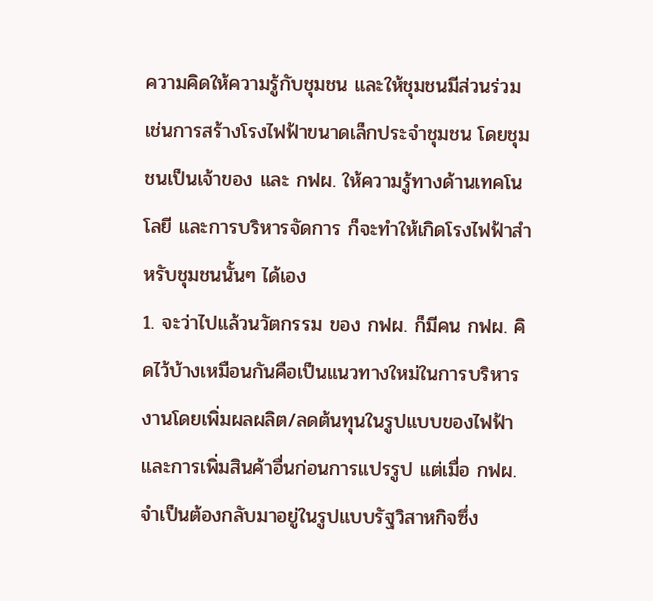ความคิดให้ความรู้กับชุมชน และให้ชุมชนมีส่วนร่วม เช่นการสร้างโรงไฟฟ้าขนาดเล็กประจำชุมชน โดยชุมชนเป็นเจ้าของ และ กฟผ. ให้ความรู้ทางด้านเทคโนโลยี และการบริหารจัดการ ก็จะทำให้เกิดโรงไฟฟ้าสำหรับชุมชนนั้นๆ ได้เอง
1. จะว่าไปแล้วนวัตกรรม ของ กฟผ. ก็มีคน กฟผ. คิดไว้บ้างเหมือนกันคือเป็นแนวทางใหม่ในการบริหารงานโดยเพิ่มผลผลิต/ลดต้นทุนในรูปแบบของไฟฟ้าและการเพิ่มสินค้าอื่นก่อนการแปรรูป แต่เมื่อ กฟผ. จำเป็นต้องกลับมาอยู่ในรูปแบบรัฐวิสาหกิจซึ่ง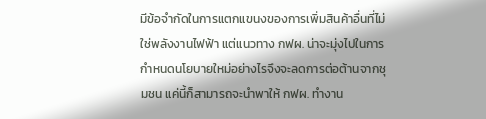มีข้อจำกัดในการแตกแขนงของการเพิ่มสินค้าอื่นที่ไม่ใช่พลังงานไฟฟ้า แต่แนวทาง กฟผ. น่าจะมุ่งไปในการกำหนดนโยบายใหม่อย่างไรจึงจะลดการต่อต้านจากชุมชน แค่นี้ก็สามารถจะนำพาให้ กฟผ. ทำงาน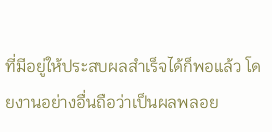ที่มีอยู่ให้ประสบผลสำเร็จได้ก็พอแล้ว โดยงานอย่างอื่นถือว่าเป็นผลพลอย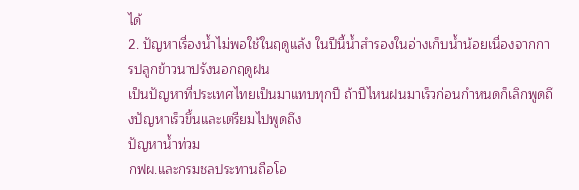ได้
2. ปัญหาเรื่องน้ำไม่พอใช้ในฤดูแล้ง ในปีนี้น้ำสำรองในอ่างเก็บน้ำน้อยเนื่องจากการปลูกข้าวนาปรังนอกฤดูฝน
เป็นปัญหาที่ประเทศไทยเป็นมาแทบทุกปี ถ้าปีไหนฝนมาเร็วก่อนกำหนดก็เลิกพูดถึงปัญหาเร็วขึ้นและเตรียมไปพูดถึง
ปัญหาน้ำท่วม
กฟผ.และกรมชลประทานถือโอ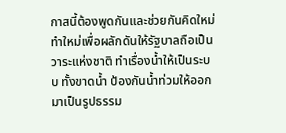กาสนี้ต้องพูดกันและช่วยกันคิดใหม่ทำใหม่เพื่อผลักดันให้รัฐบาลถือเป็นวาระแห่งชาติ ทำเรื่องน้ำให้เป็นระบบ ทั้งขาดน้ำ ป้องกันน้ำท่วมให้ออกมาเป็นรูปธรรม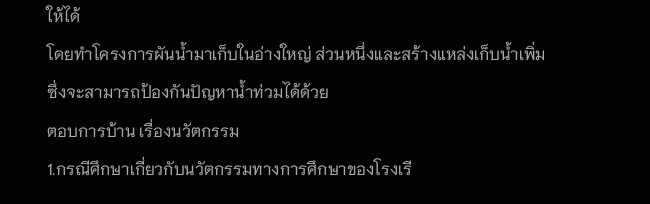ให้ได้
โดยทำโครงการผันน้ำมาเก็บในอ่างใหญ่ ส่วนหนึ่งและสร้างแหล่งเก็บน้ำเพิ่ม ซึ่งจะสามารถป้องกันปัญหาน้ำท่วมได้ด้วย
ตอบการบ้าน เรื่องนวัตกรรม
1.กรณีศึกษาเกี่ยวกับนวัตกรรมทางการศึกษาของโรงเรี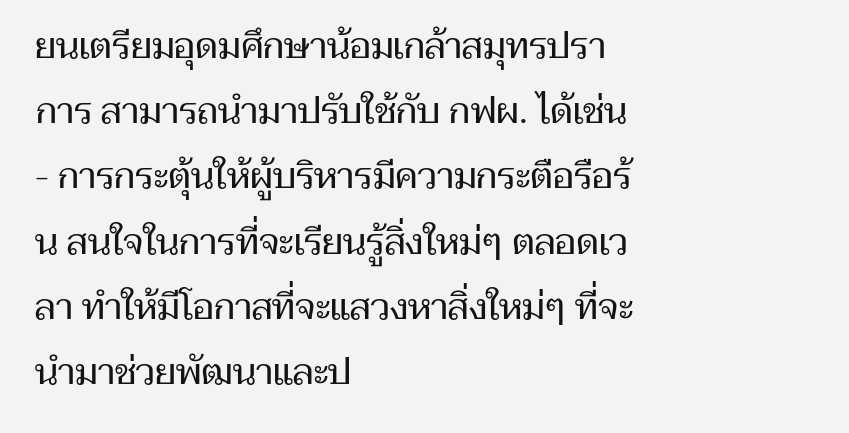ยนเตรียมอุดมศึกษาน้อมเกล้าสมุทรปราการ สามารถนำมาปรับใช้กับ กฟผ. ได้เช่น
- การกระตุ้นให้ผู้บริหารมีความกระตือรือร้น สนใจในการที่จะเรียนรู้สิ่งใหม่ๆ ตลอดเวลา ทำให้มีโอกาสที่จะแสวงหาสิ่งใหม่ๆ ที่จะนำมาช่วยพัฒนาและป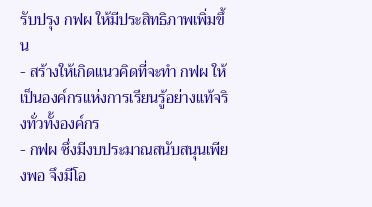รับปรุง กฟผ ให้มีประสิทธิภาพเพิ่มขึ้น
- สร้างให้เกิดแนวคิดที่จะทำ กฟผ ให้เป็นองค์กรแห่งการเรียนรู้อย่างแท้จริงทั่วทั้งองค์กร
- กฟผ ซึ่งมีงบประมาณสนับสนุนเพียงพอ จึงมีโอ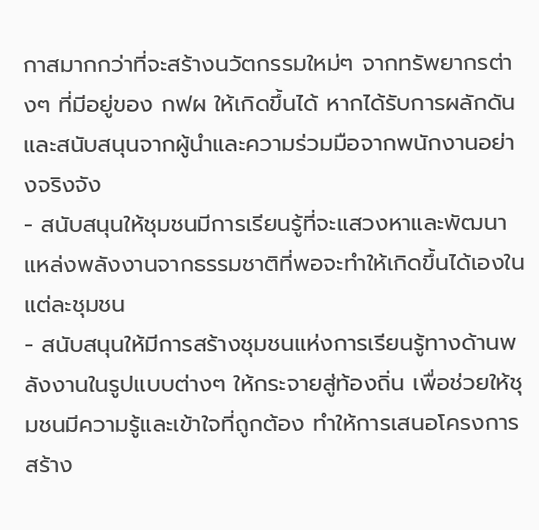กาสมากกว่าที่จะสร้างนวัตกรรมใหม่ๆ จากทรัพยากรต่างๆ ที่มีอยู่ของ กฟผ ให้เกิดขึ้นได้ หากได้รับการผลักดันและสนับสนุนจากผู้นำและความร่วมมือจากพนักงานอย่างจริงจัง
- สนับสนุนให้ชุมชนมีการเรียนรู้ที่จะแสวงหาและพัฒนาแหล่งพลังงานจากธรรมชาติที่พอจะทำให้เกิดขึ้นได้เองในแต่ละชุมชน
- สนับสนุนให้มีการสร้างชุมชนแห่งการเรียนรู้ทางด้านพลังงานในรูปแบบต่างๆ ให้กระจายสู่ท้องถิ่น เพื่อช่วยให้ชุมชนมีความรู้และเข้าใจที่ถูกต้อง ทำให้การเสนอโครงการสร้าง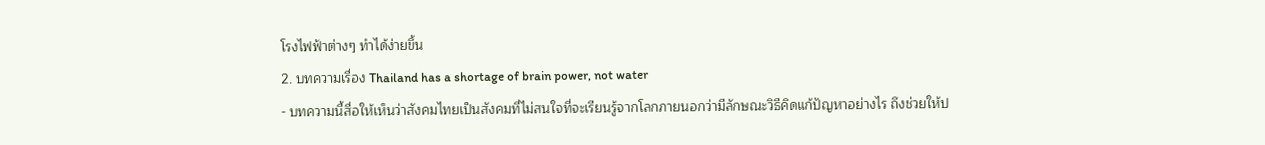โรงไฟฟ้าต่างๆ ทำได้ง่ายขึ้น
2. บทความเรื่อง Thailand has a shortage of brain power, not water
- บทความนี้สื่อให้เห็นว่าสังคมไทยเป็นสังคมที่ไม่สนใจที่จะเรียนรู้จากโลกภายนอกว่ามีลักษณะวิธีคิดแก้ปัญหาอย่างไร ถึงช่วยให้ป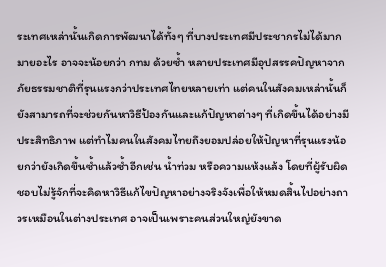ระเทศเหล่านั้นเกิดการพัฒนาได้ทั้งๆ ที่บางประเทศมีประชากรไม่ได้มากมายอะไร อาจจะน้อยกว่า กทม ด้วยซ้ำ หลายประเทศมีอุปสรรคปัญหาจากภัยธรรมชาติที่รุนแรงกว่าประเทศไทยหลายเท่า แต่คนในสังคมเหล่านั้นก็ยังสามารถที่จะช่วยกันหาวิธีป้องกันและแก้ปัญหาต่างๆ ที่เกิดขึ้นได้อย่างมีประสิทธิภาพ แต่ทำไมคนในสังคมไทยถึงยอมปล่อยให้ปัญหาที่รุนแรงน้อยกว่ายังเกิดขึ้นซ้ำแล้วซ้ำอีกเช่น น้ำท่วม หรือความแห้งแล้ง โดยที่ผู้รับผิดชอบไม่รู้จักที่จะคิดหาวิธีแก้ไขปัญหาอย่างจริงจังเพื่อให้หมดสิ้นไปอย่างถาวรเหมือนในต่างประเทศ อาจเป็นเพราะคนส่วนใหญ่ยังขาด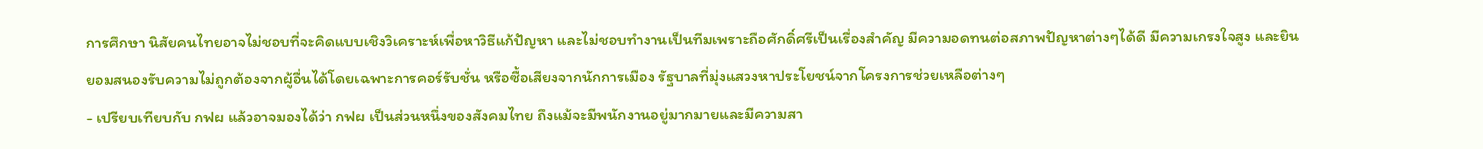การศึกษา นิสัยคนไทยอาจไม่ชอบที่จะคิดแบบเชิงวิเคราะห์เพื่อหาวิธีแก้ปัญหา และไม่ชอบทำงานเป็นทีมเพราะถือศักดิ์ศรีเป็นเรื่องสำคัญ มีความอดทนต่อสภาพปัญหาต่างๆได้ดี มีความเกรงใจสูง และยินยอมสนองรับความไม่ถูกต้องจากผู้อื่นได้โดยเฉพาะการคอร์รับชั่น หรือซื้อเสียงจากนักการเมือง รัฐบาลที่มุ่งแสวงหาประโยชน์จากโครงการช่วยเหลือต่างๆ
- เปรียบเทียบกับ กฟผ แล้วอาจมองได้ว่า กฟผ เป็นส่วนหนึ่งของสังคมไทย ถึงแม้จะมีพนักงานอยู่มากมายและมีความสา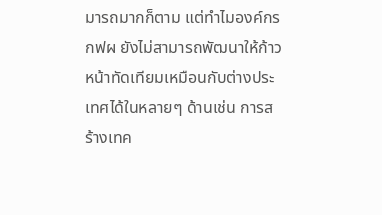มารถมากก็ตาม แต่ทำไมองค์กร กฟผ ยังไม่สามารถพัฒนาให้ก้าวหน้าทัดเทียมเหมือนกับต่างประเทศได้ในหลายๆ ด้านเช่น การสร้างเทค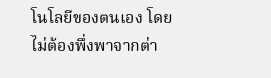โนโลยีของตนเอง โดยไม่ต้องพึ่งพาจากต่า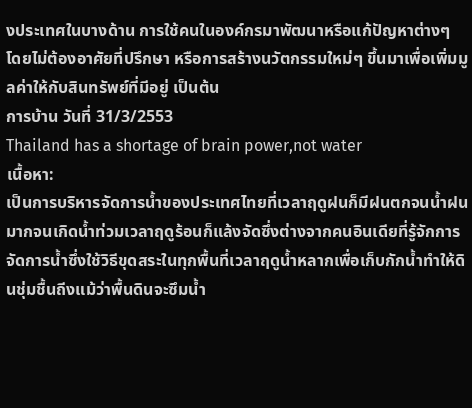งประเทศในบางด้าน การใช้คนในองค์กรมาพัฒนาหรือแก้ปัญหาต่างๆ โดยไม่ต้องอาศัยที่ปรึกษา หรือการสร้างนวัตกรรมใหม่ๆ ขึ้นมาเพื่อเพิ่มมูลค่าให้กับสินทรัพย์ที่มีอยู่ เป็นต้น
การบ้าน วันที่ 31/3/2553
Thailand has a shortage of brain power,not water
เนื้อหา:
เป็นการบริหารจัดการน้ำของประเทศไทยที่เวลาฤดูฝนก็มีฝนตกจนน้ำฝนมากจนเกิดน้ำท่วมเวลาฤดูร้อนก็แล้งจัดซึ่งต่างจากคนอินเดียที่รู้จักการจัดการน้ำซึ่งใช้วิธีขุดสระในทุกพื้นที่เวลาฤดูน้ำหลากเพื่อเก็บกักน้ำทำให้ดินชุ่มชื้นถีงแม้ว่าพื้นดินจะซึมน้ำ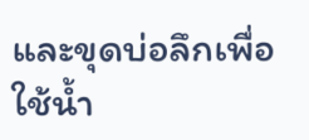และขุดบ่อลึกเพื่อใช้น้ำ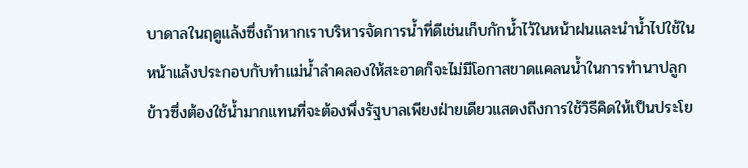บาดาลในฤดูแล้งซึ่งถ้าหากเราบริหารจัดการน้ำที่ดีเช่นเก็บกักน้ำไว้ในหน้าฝนและนำน้ำไปใช้ในหน้าแล้งประกอบกับทำแม่น้ำลำคลองให้สะอาดก็จะไม่มีโอกาสขาดแคลนน้ำในการทำนาปลูกข้าวซึ่งต้องใช้น้ำมากแทนที่จะต้องพึ่งรัฐบาลเพียงฝ่ายเดียวแสดงถีงการใช้วิธีคิดให้เป็นประโย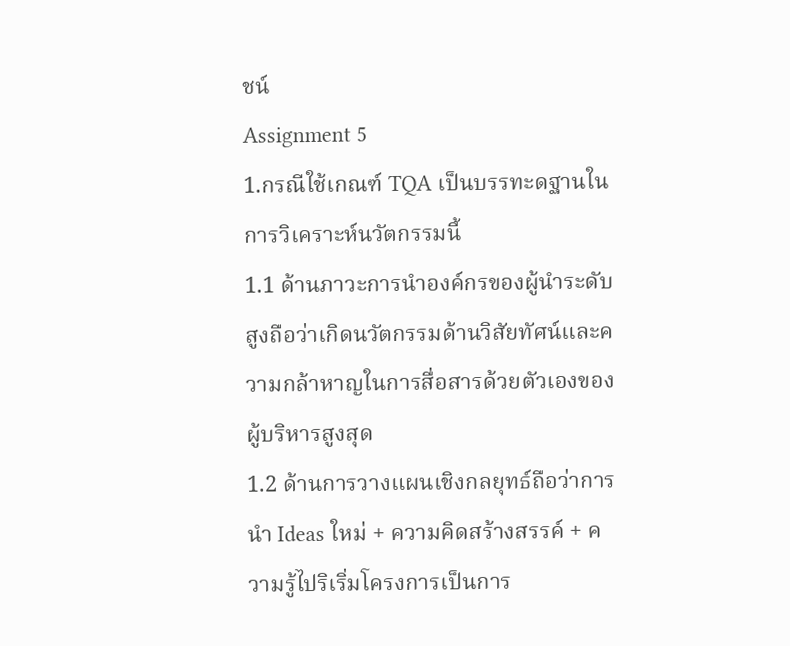ชน์
Assignment 5
1.กรณีใช้เกณฑ์ TQA เป็นบรรทะดฐานในการวิเคราะห์นวัตกรรมนี้
1.1 ด้านภาวะการนำองค์กรของผู้นำระดับสูงถือว่าเกิดนวัตกรรมด้านวิสัยทัศน์และความกล้าหาญในการสื่อสารด้วยตัวเองของผู้บริหารสูงสุด
1.2 ด้านการวางแผนเชิงกลยุทธ์ถือว่าการนำ Ideas ใหม่ + ความคิดสร้างสรรค์ + ความรู้ไปริเริ่มโครงการเป็นการ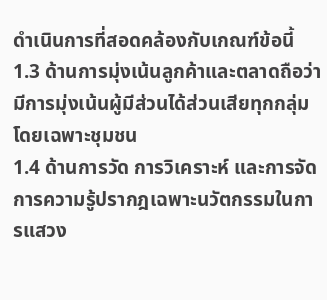ดำเนินการที่สอดคล้องกับเกณฑ์ข้อนี้
1.3 ด้านการมุ่งเน้นลูกค้าและตลาดถือว่ามีการมุ่งเน้นผู้มีส่วนได้ส่วนเสียทุกกลุ่มโดยเฉพาะชุมชน
1.4 ด้านการวัด การวิเคราะห์ และการจัดการความรู้ปรากฎเฉพาะนวัตกรรมในการแสวง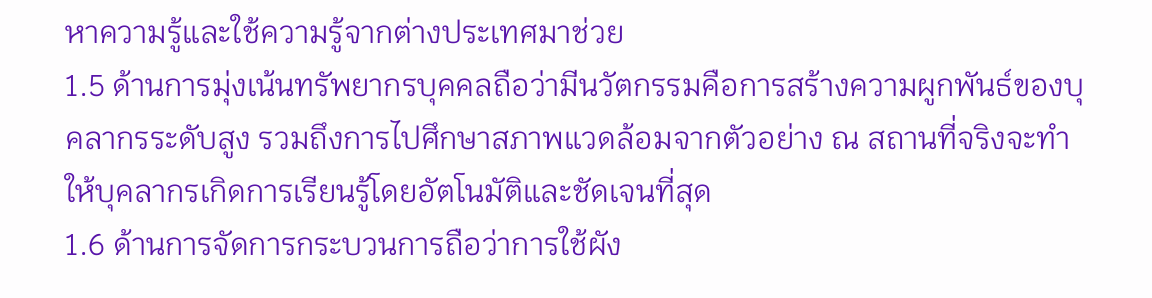หาความรู้และใช้ความรู้จากต่างประเทศมาช่วย
1.5 ด้านการมุ่งเน้นทรัพยากรบุคคลถือว่ามีนวัตกรรมคือการสร้างความผูกพันธ์ของบุคลากรระดับสูง รวมถึงการไปศึกษาสภาพแวดล้อมจากตัวอย่าง ณ สถานที่จริงจะทำให้บุคลากรเกิดการเรียนรู้โดยอัตโนมัติและชัดเจนที่สุด
1.6 ด้านการจัดการกระบวนการถือว่าการใช้ผัง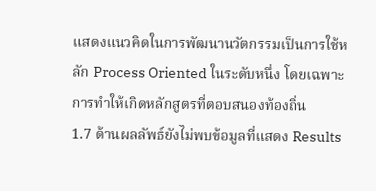แสดงแนวคิดในการพัฒนานวัตกรรมเป็นการใช้หลัก Process Oriented ในระดับหนึ่ง โดยเฉพาะการทำให้เกิดหลักสูตรที่ตอบสนองท้องถิ่น
1.7 ด้านผลลัพธ์ยังไม่พบข้อมูลที่แสดง Results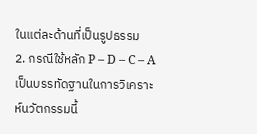ในแต่ละด้านที่เป็นรูปธรรม
2. กรณีใช้หลัก P – D – C – A เป็นบรรทัดฐานในการวิเคราะห์นวัตกรรมนี้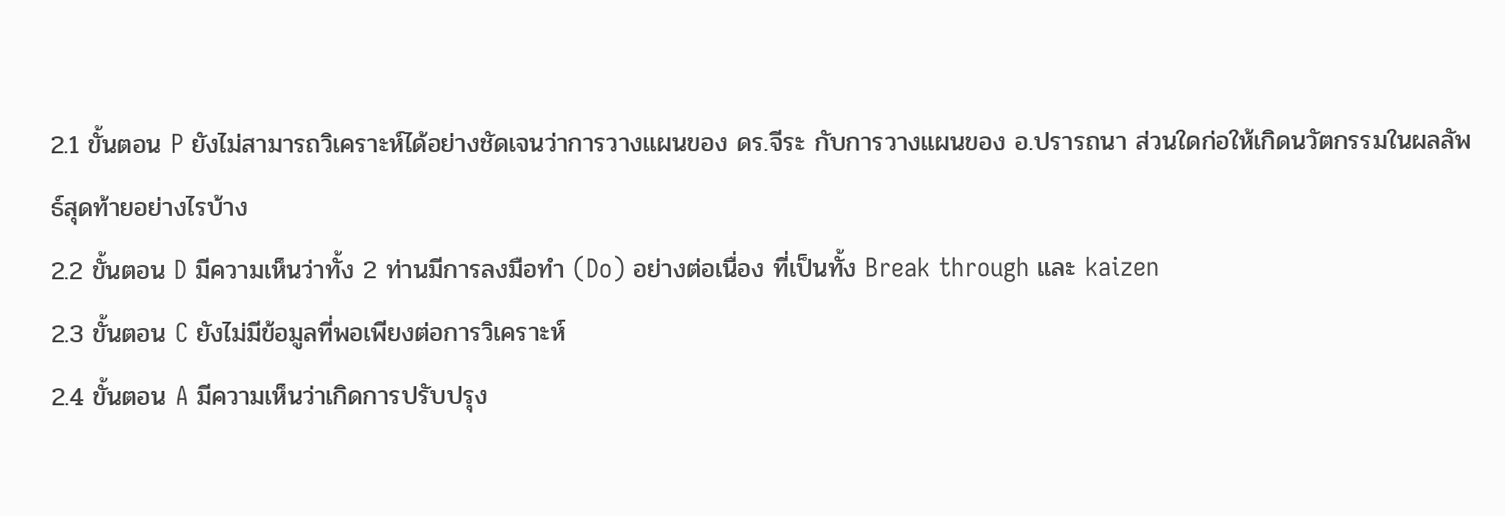2.1 ขั้นตอน P ยังไม่สามารถวิเคราะห์ได้อย่างชัดเจนว่าการวางแผนของ ดร.จีระ กับการวางแผนของ อ.ปรารถนา ส่วนใดก่อให้เกิดนวัตกรรมในผลลัพธ์สุดท้ายอย่างไรบ้าง
2.2 ขั้นตอน D มีความเห็นว่าทั้ง 2 ท่านมีการลงมือทำ (Do) อย่างต่อเนื่อง ที่เป็นทั้ง Break through และ kaizen
2.3 ขั้นตอน C ยังไม่มีข้อมูลที่พอเพียงต่อการวิเคราะห์
2.4 ขั้นตอน A มีความเห็นว่าเกิดการปรับปรุง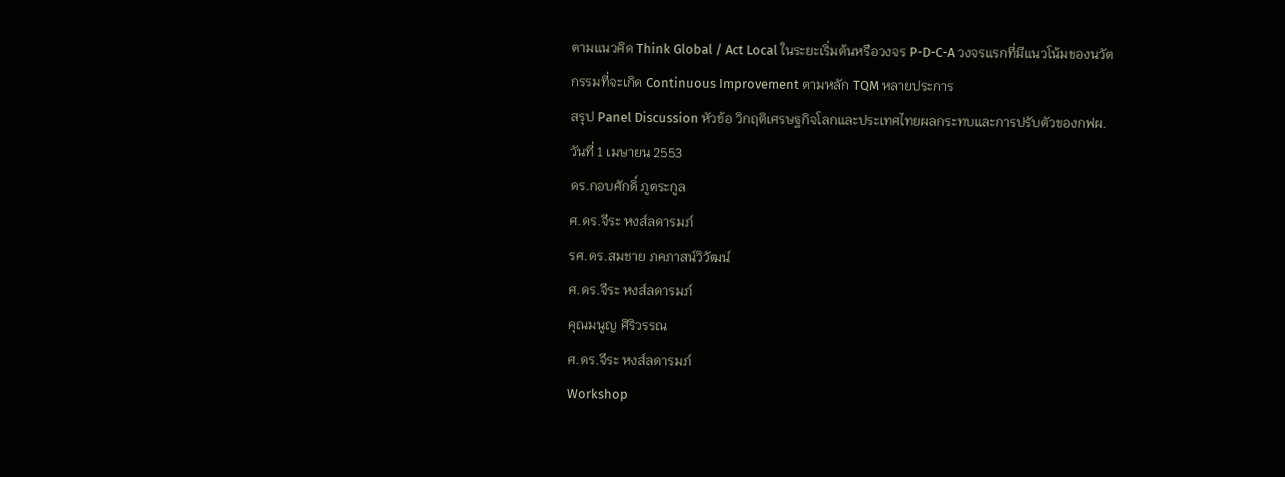ตามแนวคิด Think Global / Act Local ในระยะเริ่มต้นหรือวงจร P-D-C-A วงจรแรกที่มีแนวโน้มของนวัตกรรมที่จะเกิด Continuous Improvement ตามหลัก TQM หลายประการ
สรุป Panel Discussion หัวข้อ วิกฤติเศรษฐกิจโลกและประเทศไทยผลกระทบและการปรับตัวของกฟผ.วันที่ 1 เมษายน 2553
ดร.กอบศักดิ์ ภูตระกูล
ศ.ดร.จีระ หงส์ลดารมภ์
รศ.ดร.สมชาย ภคภาสน์วิวัฒน์
ศ.ดร.จีระ หงส์ลดารมภ์
คุณมนูญ ศิริวรรณ
ศ.ดร.จีระ หงส์ลดารมภ์
Workshop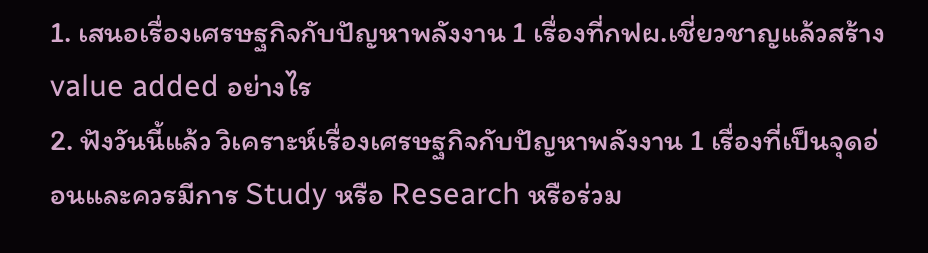1. เสนอเรื่องเศรษฐกิจกับปัญหาพลังงาน 1 เรื่องที่กฟผ.เชี่ยวชาญแล้วสร้าง value added อย่างไร
2. ฟังวันนี้แล้ว วิเคราะห์เรื่องเศรษฐกิจกับปัญหาพลังงาน 1 เรื่องที่เป็นจุดอ่อนและควรมีการ Study หรือ Research หรือร่วม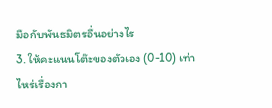มือกับพันธมิตรอื่นอย่างไร
3. ให้คะแนนโต๊ะของตัวเอง (0-10) เท่าไหร่เรื่องกา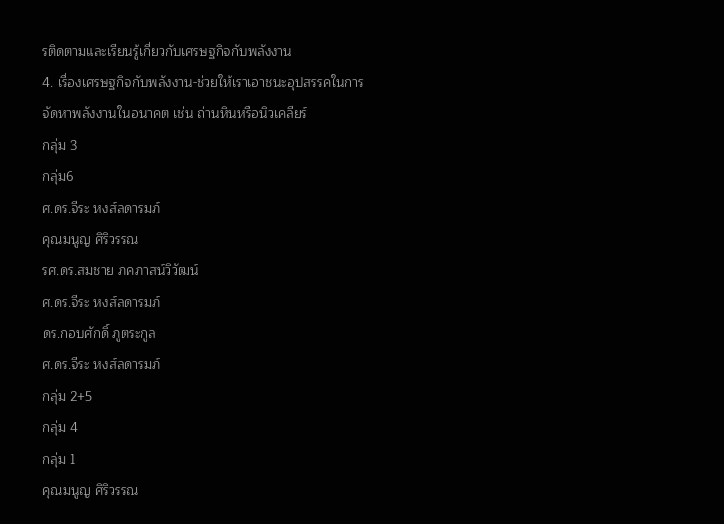รติดตามและเรียนรู้เกี่ยวกับเศรษฐกิจกับพลังงาน
4. เรื่องเศรษฐกิจกับพลังงาน-ช่วยให้เราเอาชนะอุปสรรคในการจัดหาพลังงานในอนาคต เช่น ถ่านหินหรือนิวเคลียร์
กลุ่ม 3
กลุ่ม6
ศ.ดร.จีระ หงส์ลดารมภ์
คุณมนูญ ศิริวรรณ
รศ.ดร.สมชาย ภคภาสน์วิวัฒน์
ศ.ดร.จีระ หงส์ลดารมภ์
ดร.กอบศักดิ์ ภูตระกูล
ศ.ดร.จีระ หงส์ลดารมภ์
กลุ่ม 2+5
กลุ่ม 4
กลุ่ม 1
คุณมนูญ ศิริวรรณ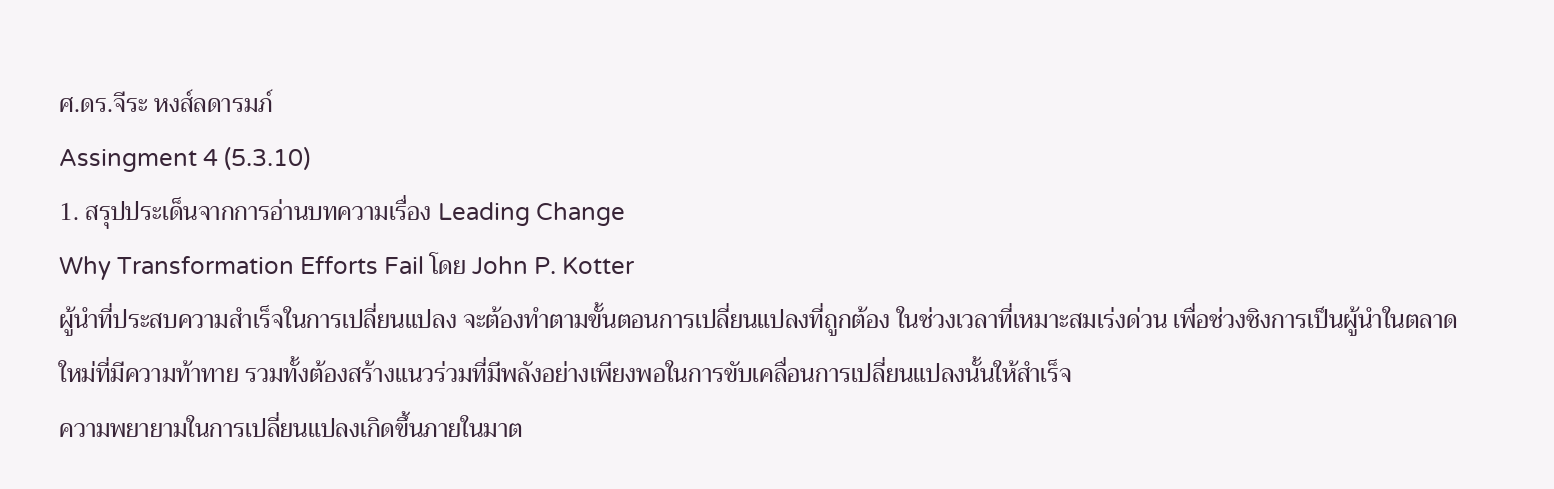ศ.ดร.จีระ หงส์ลดารมภ์
Assingment 4 (5.3.10)
1. สรุปประเด็นจากการอ่านบทความเรื่อง Leading Change
Why Transformation Efforts Fail โดย John P. Kotter
ผู้นำที่ประสบความสำเร็จในการเปลี่ยนแปลง จะต้องทำตามขั้นตอนการเปลี่ยนแปลงที่ถูกต้อง ในช่วงเวลาที่เหมาะสมเร่งด่วน เพื่อช่วงชิงการเป็นผู้นำในตลาดใหม่ที่มีความท้าทาย รวมทั้งต้องสร้างแนวร่วมที่มีพลังอย่างเพียงพอในการขับเคลื่อนการเปลี่ยนแปลงนั้นให้สำเร็จ
ความพยายามในการเปลี่ยนแปลงเกิดขึ้นภายในมาต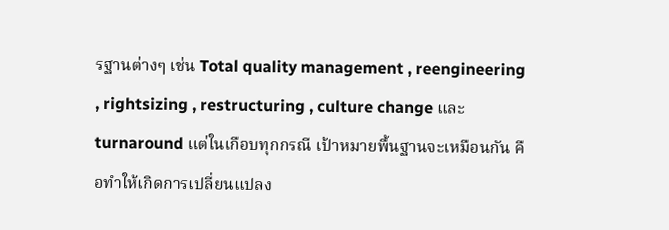รฐานต่างๆ เช่น Total quality management , reengineering , rightsizing , restructuring , culture change และ turnaround แต่ในเกือบทุกกรณี เป้าหมายพื้นฐานจะเหมือนกัน คือทำให้เกิดการเปลี่ยนแปลง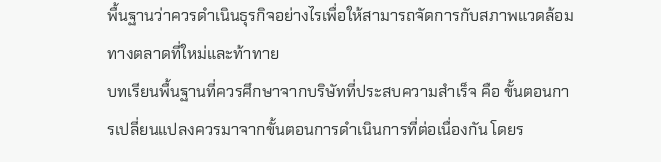พื้นฐานว่าควรดำเนินธุรกิจอย่างไรเพื่อให้สามารถจัดการกับสภาพแวดล้อมทางตลาดที่ใหม่และท้าทาย
บทเรียนพื้นฐานที่ควรศึกษาจากบริษัทที่ประสบความสำเร็จ คือ ขั้นตอนการเปลี่ยนแปลงควรมาจากขั้นตอนการดำเนินการที่ต่อเนื่องกัน โดยร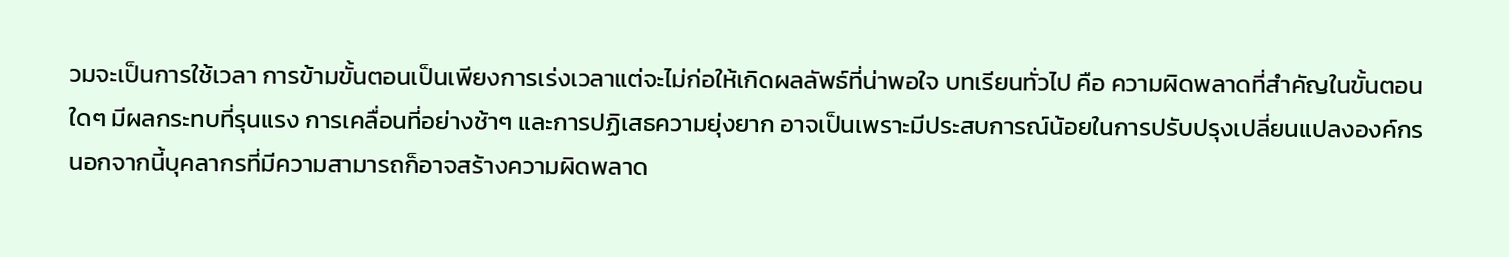วมจะเป็นการใช้เวลา การข้ามขั้นตอนเป็นเพียงการเร่งเวลาแต่จะไม่ก่อให้เกิดผลลัพธ์ที่น่าพอใจ บทเรียนทั่วไป คือ ความผิดพลาดที่สำคัญในขั้นตอนใดๆ มีผลกระทบที่รุนแรง การเคลื่อนที่อย่างช้าๆ และการปฏิเสธความยุ่งยาก อาจเป็นเพราะมีประสบการณ์น้อยในการปรับปรุงเปลี่ยนแปลงองค์กร นอกจากนี้บุคลากรที่มีความสามารถก็อาจสร้างความผิดพลาด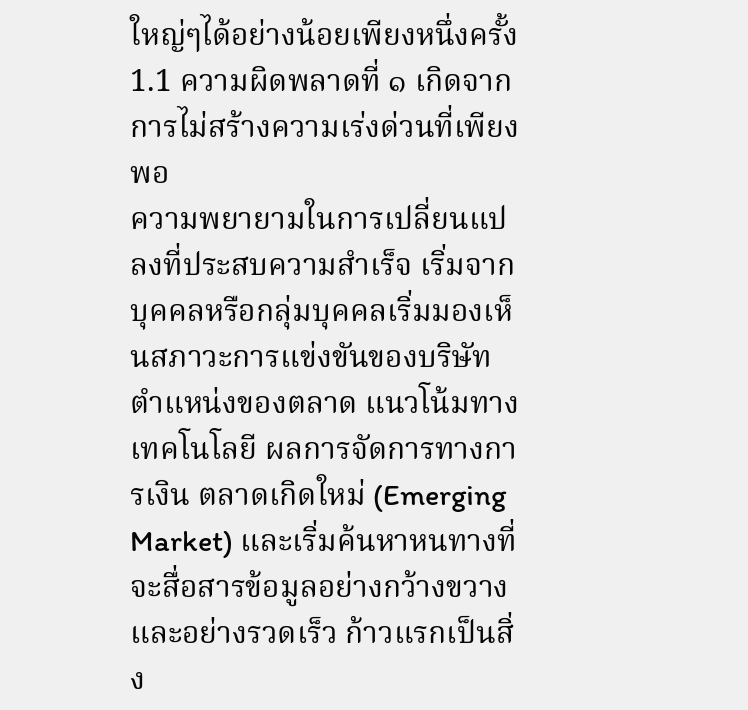ใหญ่ๆได้อย่างน้อยเพียงหนึ่งครั้ง
1.1 ความผิดพลาดที่ ๑ เกิดจากการไม่สร้างความเร่งด่วนที่เพียงพอ
ความพยายามในการเปลี่ยนแปลงที่ประสบความสำเร็จ เริ่มจากบุคคลหรือกลุ่มบุคคลเริ่มมองเห็นสภาวะการแข่งขันของบริษัท ตำแหน่งของตลาด แนวโน้มทางเทคโนโลยี ผลการจัดการทางการเงิน ตลาดเกิดใหม่ (Emerging Market) และเริ่มค้นหาหนทางที่จะสื่อสารข้อมูลอย่างกว้างขวางและอย่างรวดเร็ว ก้าวแรกเป็นสิ่ง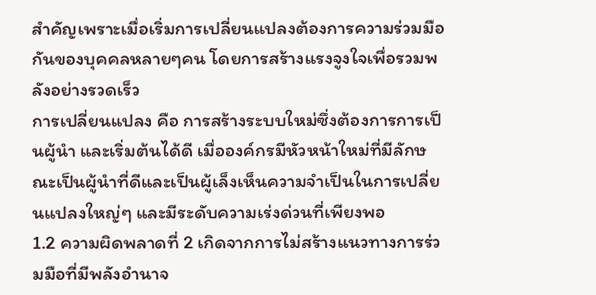สำคัญเพราะเมื่อเริ่มการเปลี่ยนแปลงต้องการความร่วมมือกันของบุคคลหลายๆคน โดยการสร้างแรงจูงใจเพื่อรวมพลังอย่างรวดเร็ว
การเปลี่ยนแปลง คือ การสร้างระบบใหม่ซึ่งต้องการการเป็นผู้นำ และเริ่มต้นได้ดี เมื่อองค์กรมีหัวหน้าใหม่ที่มีลักษณะเป็นผู้นำที่ดีและเป็นผู้เล็งเห็นความจำเป็นในการเปลี่ยนแปลงใหญ่ๆ และมีระดับความเร่งด่วนที่เพียงพอ
1.2 ความผิดพลาดที่ 2 เกิดจากการไม่สร้างแนวทางการร่วมมือที่มีพลังอำนาจ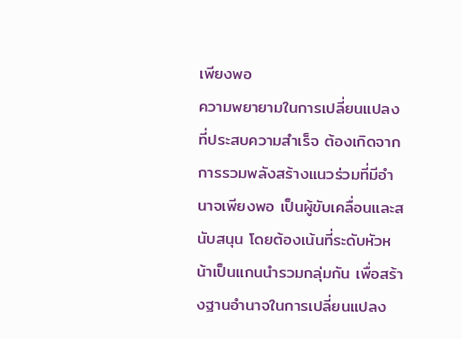เพียงพอ
ความพยายามในการเปลี่ยนแปลงที่ประสบความสำเร็จ ต้องเกิดจากการรวมพลังสร้างแนวร่วมที่มีอำนาจเพียงพอ เป็นผู้ขับเคลื่อนและสนับสนุน โดยต้องเน้นที่ระดับหัวหน้าเป็นแกนนำรวมกลุ่มกัน เพื่อสร้างฐานอำนาจในการเปลี่ยนแปลง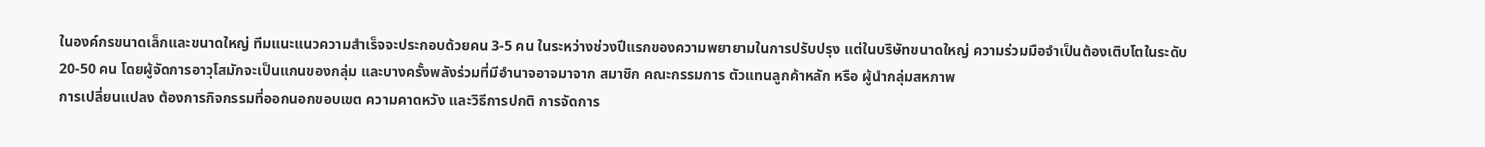ในองค์กรขนาดเล็กและขนาดใหญ่ ทีมแนะแนวความสำเร็จจะประกอบด้วยคน 3-5 คน ในระหว่างช่วงปีแรกของความพยายามในการปรับปรุง แต่ในบริษัทขนาดใหญ่ ความร่วมมือจำเป็นต้องเติบโตในระดับ 20-50 คน โดยผู้จัดการอาวุโสมักจะเป็นแกนของกลุ่ม และบางครั้งพลังร่วมที่มีอำนาจอาจมาจาก สมาชิก คณะกรรมการ ตัวแทนลูกค้าหลัก หรือ ผู้นำกลุ่มสหภาพ
การเปลี่ยนแปลง ต้องการกิจกรรมที่ออกนอกขอบเขต ความคาดหวัง และวิธีการปกติ การจัดการ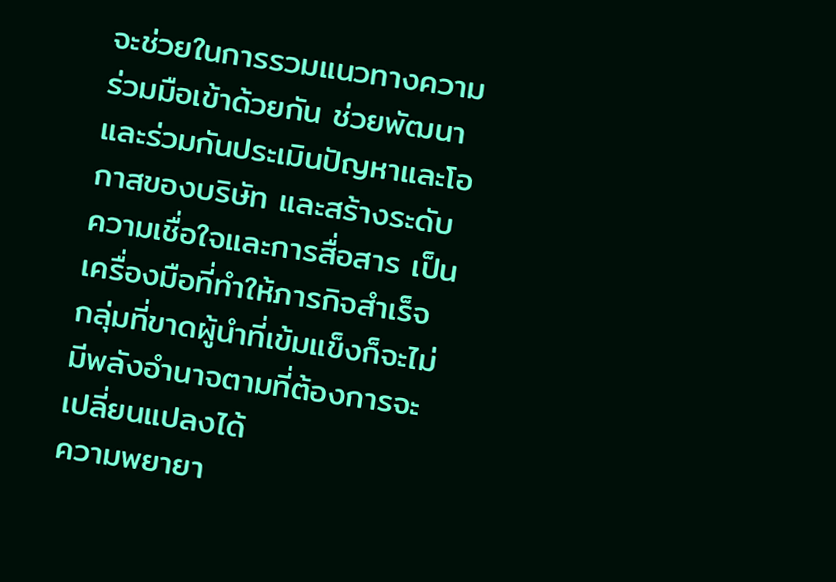จะช่วยในการรวมแนวทางความร่วมมือเข้าด้วยกัน ช่วยพัฒนาและร่วมกันประเมินปัญหาและโอกาสของบริษัท และสร้างระดับความเชื่อใจและการสื่อสาร เป็นเครื่องมือที่ทำให้ภารกิจสำเร็จ กลุ่มที่ขาดผู้นำที่เข้มแข็งก็จะไม่มีพลังอำนาจตามที่ต้องการจะเปลี่ยนแปลงได้
ความพยายา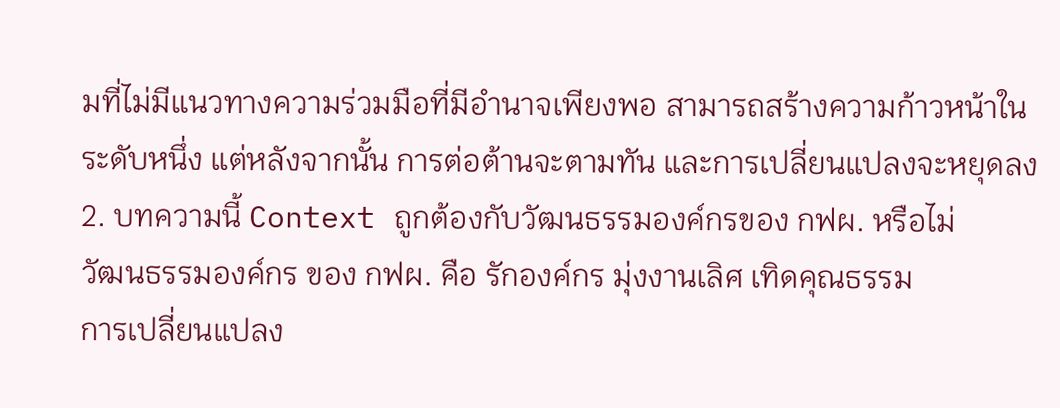มที่ไม่มีแนวทางความร่วมมือที่มีอำนาจเพียงพอ สามารถสร้างความก้าวหน้าในระดับหนึ่ง แต่หลังจากนั้น การต่อต้านจะตามทัน และการเปลี่ยนแปลงจะหยุดลง
2. บทความนี้ Context ถูกต้องกับวัฒนธรรมองค์กรของ กฟผ. หรือไม่
วัฒนธรรมองค์กร ของ กฟผ. คือ รักองค์กร มุ่งงานเลิศ เทิดคุณธรรม
การเปลี่ยนแปลง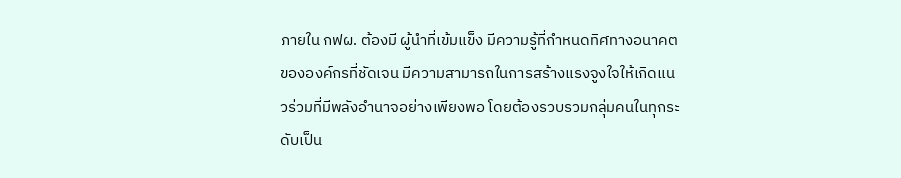ภายใน กฟผ. ต้องมี ผู้นำที่เข้มแข็ง มีความรู้ที่กำหนดทิศทางอนาคตขององค์กรที่ชัดเจน มีความสามารถในการสร้างแรงจูงใจให้เกิดแนวร่วมที่มีพลังอำนาจอย่างเพียงพอ โดยต้องรวบรวมกลุ่มคนในทุกระดับเป็น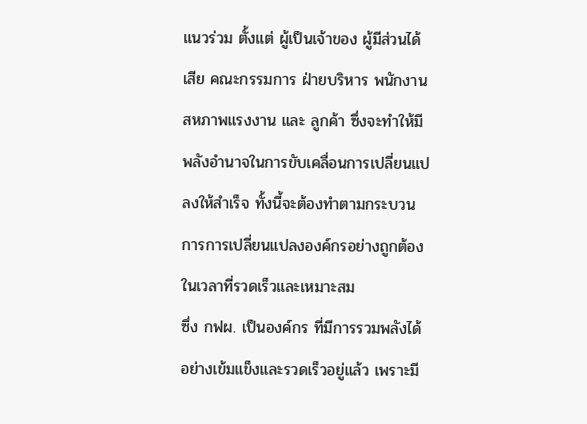แนวร่วม ตั้งแต่ ผู้เป็นเจ้าของ ผู้มีส่วนได้เสีย คณะกรรมการ ฝ่ายบริหาร พนักงาน สหภาพแรงงาน และ ลูกค้า ซึ่งจะทำให้มีพลังอำนาจในการขับเคลื่อนการเปลี่ยนแปลงให้สำเร็จ ทั้งนี้จะต้องทำตามกระบวนการการเปลี่ยนแปลงองค์กรอย่างถูกต้องในเวลาที่รวดเร็วและเหมาะสม
ซึ่ง กฟผ. เป็นองค์กร ที่มีการรวมพลังได้อย่างเข้มแข็งและรวดเร็วอยู่แล้ว เพราะมี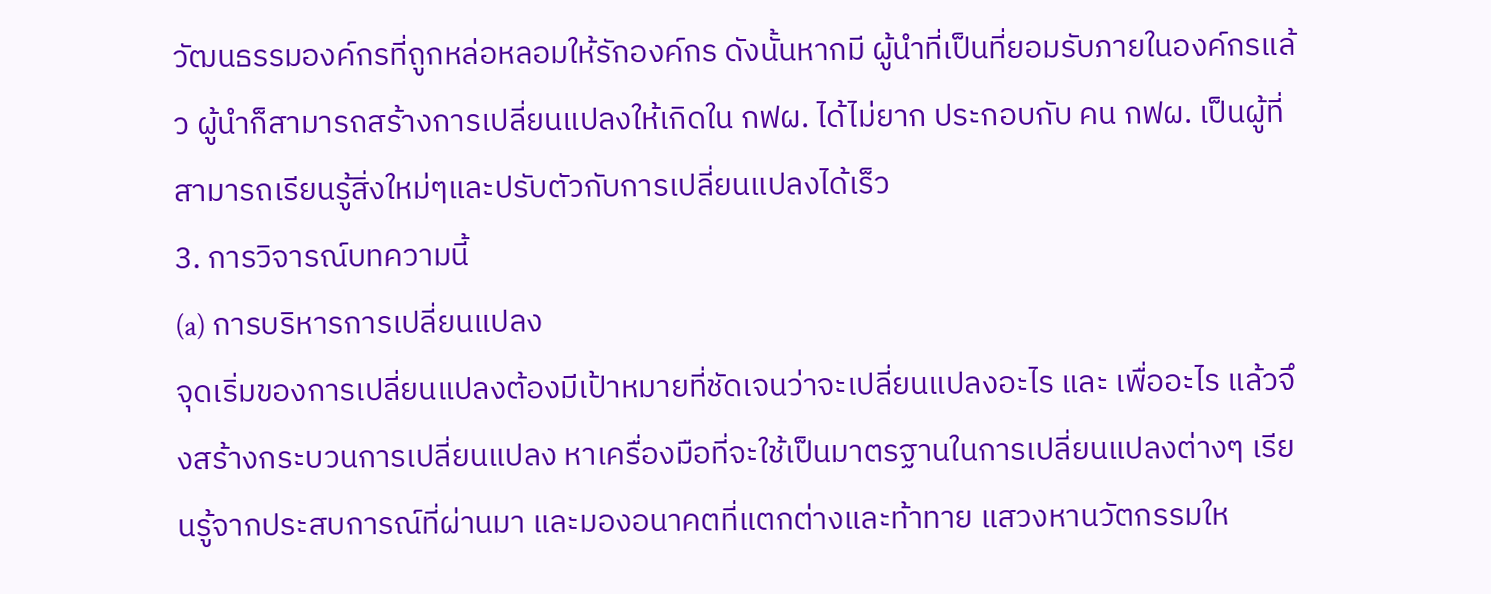วัฒนธรรมองค์กรที่ถูกหล่อหลอมให้รักองค์กร ดังนั้นหากมี ผู้นำที่เป็นที่ยอมรับภายในองค์กรแล้ว ผู้นำก็สามารถสร้างการเปลี่ยนแปลงให้เกิดใน กฟผ. ได้ไม่ยาก ประกอบกับ คน กฟผ. เป็นผู้ที่สามารถเรียนรู้สิ่งใหม่ๆและปรับตัวกับการเปลี่ยนแปลงได้เร็ว
3. การวิจารณ์บทความนี้
(a) การบริหารการเปลี่ยนแปลง
จุดเริ่มของการเปลี่ยนแปลงต้องมีเป้าหมายที่ชัดเจนว่าจะเปลี่ยนแปลงอะไร และ เพื่ออะไร แล้วจึงสร้างกระบวนการเปลี่ยนแปลง หาเครื่องมือที่จะใช้เป็นมาตรฐานในการเปลี่ยนแปลงต่างๆ เรียนรู้จากประสบการณ์ที่ผ่านมา และมองอนาคตที่แตกต่างและท้าทาย แสวงหานวัตกรรมให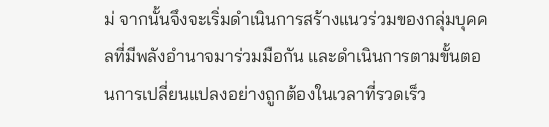ม่ จากนั้นจึงจะเริ่มดำเนินการสร้างแนวร่วมของกลุ่มบุคคลที่มีพลังอำนาจมาร่วมมือกัน และดำเนินการตามขั้นตอนการเปลี่ยนแปลงอย่างถูกต้องในเวลาที่รวดเร็ว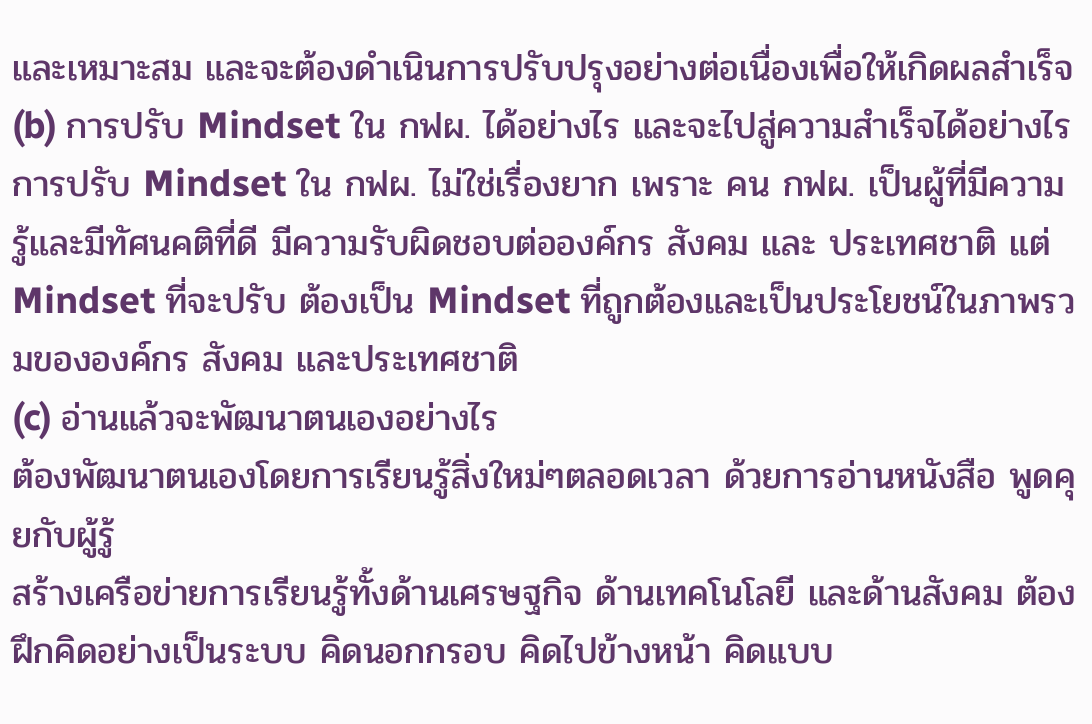และเหมาะสม และจะต้องดำเนินการปรับปรุงอย่างต่อเนื่องเพื่อให้เกิดผลสำเร็จ
(b) การปรับ Mindset ใน กฟผ. ได้อย่างไร และจะไปสู่ความสำเร็จได้อย่างไร
การปรับ Mindset ใน กฟผ. ไม่ใช่เรื่องยาก เพราะ คน กฟผ. เป็นผู้ที่มีความรู้และมีทัศนคติที่ดี มีความรับผิดชอบต่อองค์กร สังคม และ ประเทศชาติ แต่ Mindset ที่จะปรับ ต้องเป็น Mindset ที่ถูกต้องและเป็นประโยชน์ในภาพรวมขององค์กร สังคม และประเทศชาติ
(c) อ่านแล้วจะพัฒนาตนเองอย่างไร
ต้องพัฒนาตนเองโดยการเรียนรู้สิ่งใหม่ๆตลอดเวลา ด้วยการอ่านหนังสือ พูดคุยกับผู้รู้
สร้างเครือข่ายการเรียนรู้ทั้งด้านเศรษฐกิจ ด้านเทคโนโลยี และด้านสังคม ต้องฝึกคิดอย่างเป็นระบบ คิดนอกกรอบ คิดไปข้างหน้า คิดแบบ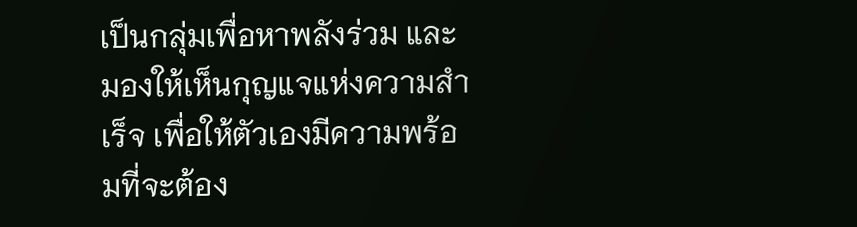เป็นกลุ่มเพื่อหาพลังร่วม และมองให้เห็นกุญแจแห่งความสำเร็จ เพื่อให้ตัวเองมีความพร้อมที่จะต้อง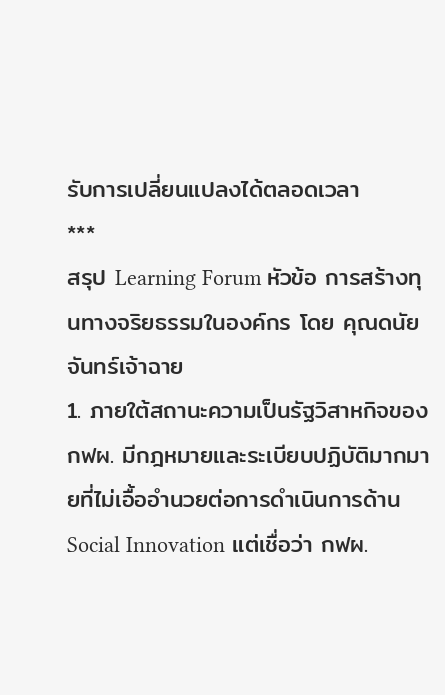รับการเปลี่ยนแปลงได้ตลอดเวลา
***
สรุป Learning Forum หัวข้อ การสร้างทุนทางจริยธรรมในองค์กร โดย คุณดนัย จันทร์เจ้าฉาย
1. ภายใต้สถานะความเป็นรัฐวิสาหกิจของกฟผ. มีกฎหมายและระเบียบปฏิบัติมากมายที่ไม่เอื้ออำนวยต่อการดำเนินการด้าน Social Innovation แต่เชื่อว่า กฟผ.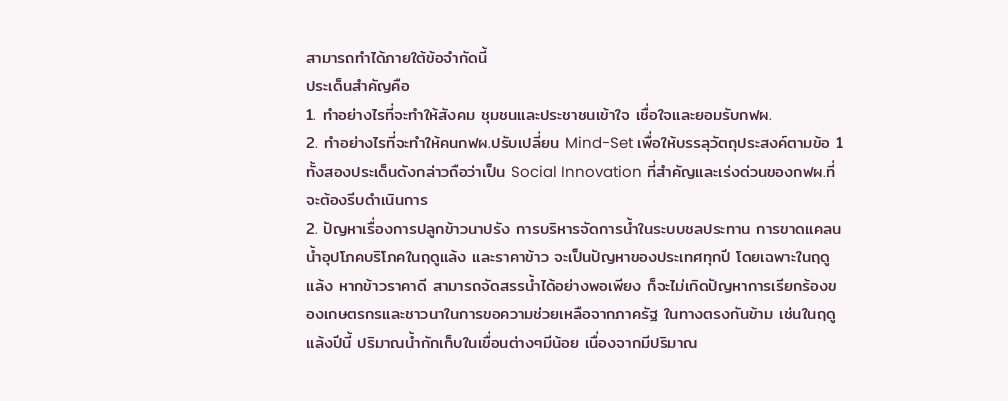สามารถทำได้ภายใต้ข้อจำกัดนี้
ประเด็นสำคัญคือ
1. ทำอย่างไรที่จะทำให้สังคม ชุมชนและประชาชนเข้าใจ เชื่อใจและยอมรับกฟผ.
2. ทำอย่างไรที่จะทำให้คนกฟผ.ปรับเปลี่ยน Mind-Set เพื่อให้บรรลุวัตถุประสงค์ตามข้อ 1
ทั้งสองประเด็นดังกล่าวถือว่าเป็น Social Innovation ที่สำคัญและเร่งด่วนของกฟผ.ที่จะต้องรีบดำเนินการ
2. ปัญหาเรื่องการปลูกข้าวนาปรัง การบริหารจัดการน้ำในระบบชลประทาน การขาดแคลนน้ำอุปโภคบริโภคในฤดูแล้ง และราคาข้าว จะเป็นปัญหาของประเทศทุกปี โดยเฉพาะในฤดูแล้ง หากข้าวราคาดี สามารถจัดสรรน้ำได้อย่างพอเพียง ก็จะไม่เกิดปัญหาการเรียกร้องของเกษตรกรและชาวนาในการขอความช่วยเหลือจากภาครัฐ ในทางตรงกันข้าม เช่นในฤดูแล้งปีนี้ ปริมาณน้ำกักเก็บในเขื่อนต่างๆมีน้อย เนื่องจากมีปริมาณ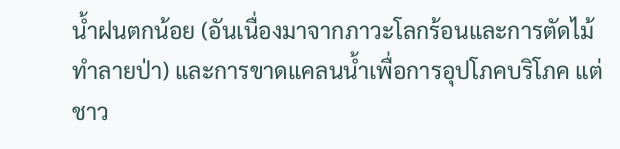น้ำฝนตกน้อย (อันเนื่องมาจากภาวะโลกร้อนและการตัดไม้ทำลายป่า) และการขาดแคลนน้ำเพื่อการอุปโภคบริโภค แต่ชาว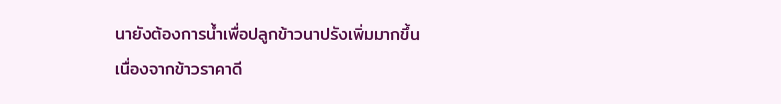นายังต้องการน้ำเพื่อปลูกข้าวนาปรังเพิ่มมากขึ้นเนื่องจากข้าวราคาดี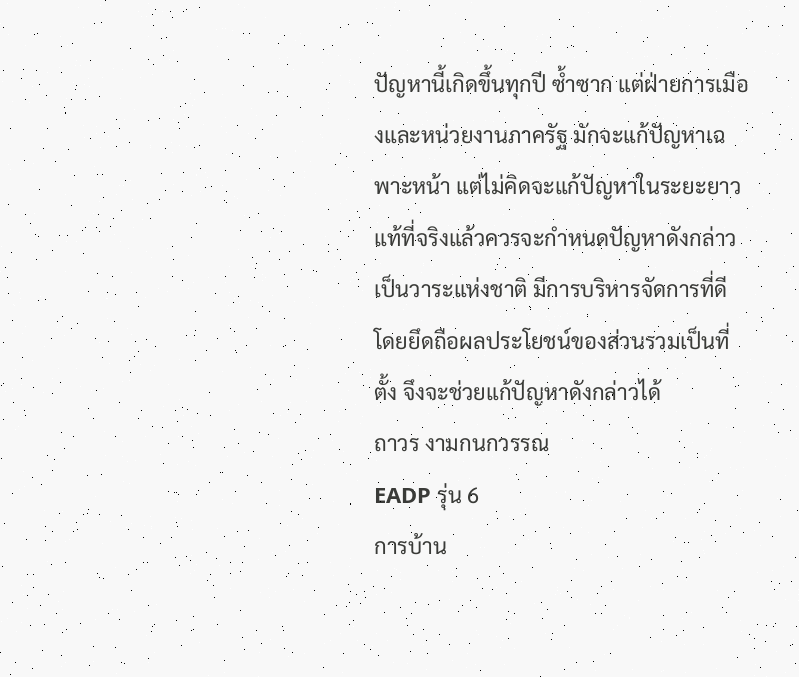ปัญหานี้เกิดขึ้นทุกปี ซ้ำซาก แต่ฝ่ายการเมืองและหน่วยงานภาครัฐ มักจะแก้ปัญหาเฉพาะหน้า แต่ไม่คิดจะแก้ปัญหาในระยะยาว แท้ที่จริงแล้วควรจะกำหนดปัญหาดังกล่าวเป็นวาระแห่งชาติ มีการบริหารจัดการที่ดี โดยยึดถือผลประโยชน์ของส่วนรวมเป็นที่ตั้ง จึงจะช่วยแก้ปัญหาดังกล่าวได้
ถาวร งามกนกวรรณ
EADP รุ่น 6
การบ้าน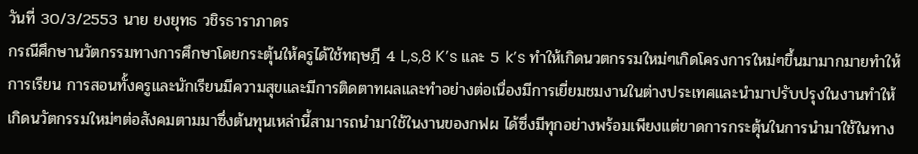วันที่ 30/3/2553 นาย ยงยุทธ วชิรธาราภาดร
กรณีศึกษานวัตกรรมทางการศึกษาโดยกระตุ้นให้ครูได้ใช้ทฤษฎี 4 L,s,8 K’s และ 5 k’s ทำให้เกิดนวตกรรมใหม่ๆเกิดโครงการใหม่ๆขึ้นมามากมายทำให้การเรียน การสอนทั้งครูและนักเรียนมีความสุขและมีการติดตาทผลและทำอย่างต่อเนื่องมีการเยี่ยมชมงานในต่างประเทศและนำมาปรับปรุงในงานทำให้เกิดนวัตกรรมใหม่ๆต่อสังคมตามมาซึ่งต้นทุนเหล่านี้สามารถนำมาใช้ในงานของกฟผ ได้ซึ่งมีทุกอย่างพร้อมเพียงแต่ขาดการกระตุ้นในการนำมาใช้ในทาง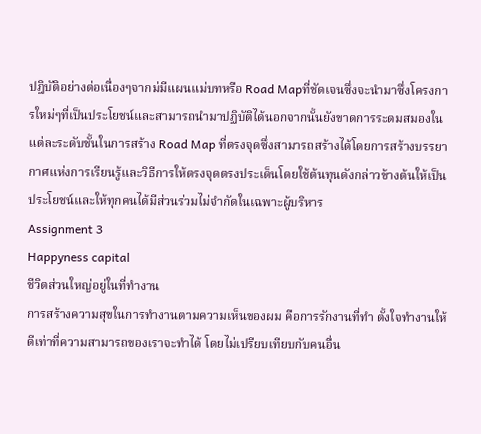ปฎิบัติอย่างต่อเนื่องๆจากม่มีแผนแม่บทหรือ Road Mapที่ชัดเจนซึ่งจะนำมาซึ่งโครงการใหม่ๆที่เป็นประโยชน์และสามารถนำมาปฏิบัติได้นอกจากนั้นยังขาดการระดมสมองในแต่ละระดับชั้นในการสร้าง Road Map ที่ตรงจุดซึ่งสามารถสร้างได้โดยการสร้างบรรยากาศแห่งการเรียนรู้และวิธีการให้ตรงจุดตรงประเด็นโดยใช้ต้นทุนดังกล่าวข้างต้นให้เป็นประโยชน์และให้ทุกคนได้มีส่วนร่วมไม่จำกัดในเฉพาะผู้บริหาร
Assignment 3
Happyness capital
ชีวิตส่วนใหญ่อยู่ในที่ทำงาน
การสร้างความสุขในการทำงานตามความเห็นของผม คือการรักงานที่ทำ ตั้งใจทำงานให้ดีเท่าที่ความสามารถของเราจะทำได้ โดยไม่เปรียบเทียบกับคนอื่น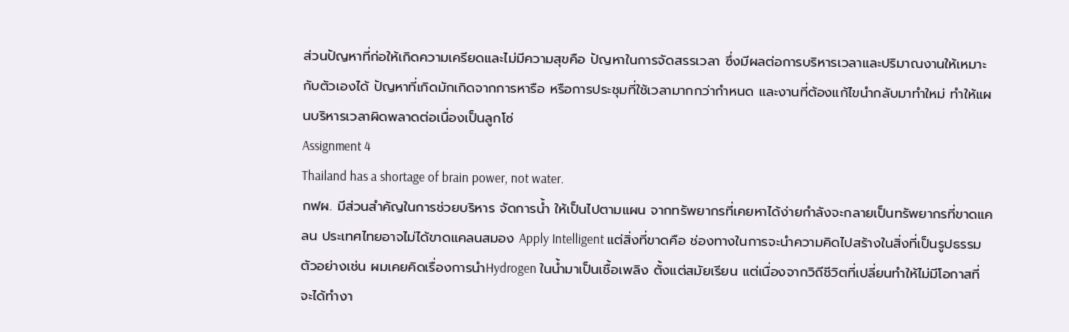ส่วนปัญหาที่ก่อให้เกิดความเครียดและไม่มีความสุขคือ ปัญหาในการจัดสรรเวลา ซึ่งมีผลต่อการบริหารเวลาและปริมาณงานให้เหมาะกับตัวเองได้ ปัญหาที่เกิดมักเกิดจากการหารือ หรือการประชุมที่ใช้เวลามากกว่ากำหนด และงานที่ต้องแก้ไขนำกลับมาทำใหม่ ทำให้แผนบริหารเวลาผิดพลาดต่อเนื่องเป็นลูกโซ่
Assignment 4
Thailand has a shortage of brain power, not water.
กฟผ. มีส่วนสำคัญในการช่วยบริหาร จัดการน้ำ ให้เป็นไปตามแผน จากทรัพยากรที่เคยหาได้ง่ายกำลังจะกลายเป็นทรัพยากรที่ขาดแคลน ประเทศไทยอาจไม่ได้ขาดแคลนสมอง Apply Intelligent แต่สิ่งที่ขาดคือ ช่องทางในการจะนำความคิดไปสร้างในสิ่งที่เป็นรูปธรรม ตัวอย่างเช่น ผมเคยคิดเรื่องการนำHydrogen ในน้ำมาเป็นเชื้อเพลิง ตั้งแต่สมัยเรียน แต่เนื่องจากวิถีชีวิตที่เปลี่ยนทำให้ไม่มีโอกาสที่จะได้ทำงา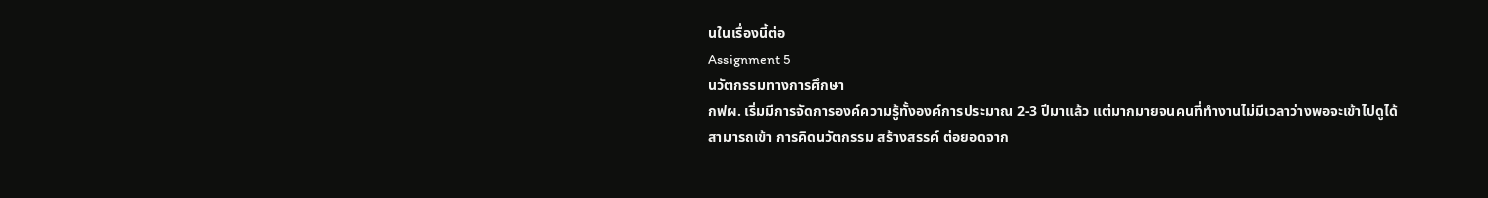นในเรื่องนี้ต่อ
Assignment 5
นวัตกรรมทางการศึกษา
กฟผ. เริ่มมีการจัดการองค์ความรู้ทั้งองค์การประมาณ 2-3 ปีมาแล้ว แต่มากมายจนคนที่ทำงานไม่มีเวลาว่างพอจะเข้าไปดูได้
สามารถเข้า การคิดนวัตกรรม สร้างสรรค์ ต่อยอดจาก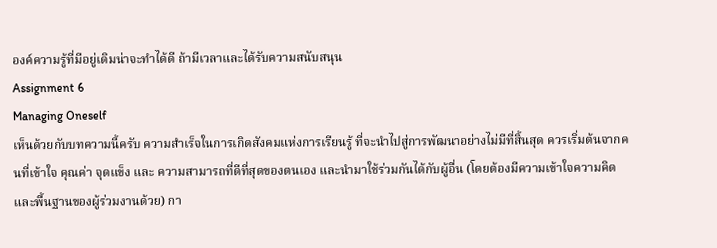องค์ความรู้ที่มีอยู่เดิมน่าจะทำได้ดี ถ้ามีเวลาและได้รับความสนับสนุน
Assignment 6
Managing Oneself
เห็นด้วยกับบทความนี้ครับ ความสำเร็จในการเกิดสังคมแห่งการเรียนรู้ ที่จะนำไปสู่การพัฒนาอย่างไม่มีที่สิ้นสุด ควรเริ่มต้นจากคนที่เข้าใจ คุณค่า จุดแข็ง และ ความสามารถที่ดีที่สุดของตนเอง และนำมาใช้ร่วมกันได้กับผู้อื่น (โดยต้องมีความเข้าใจความคิดและพื้นฐานของผู้ร่วมงานด้วย) กา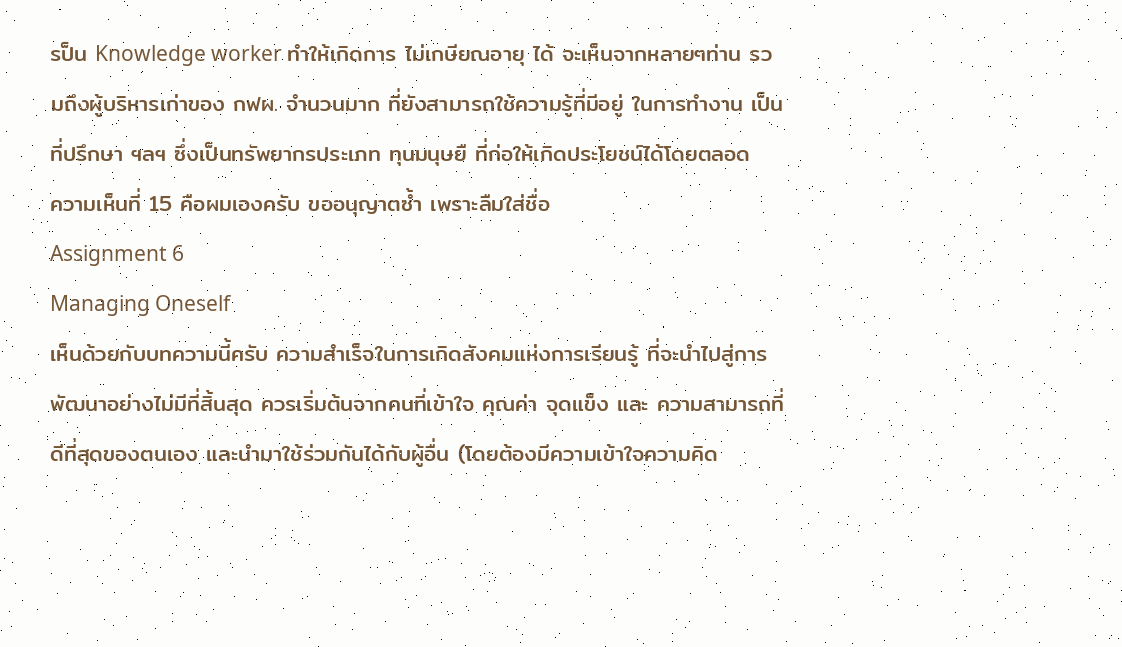รป็น Knowledge worker ทำให้เกิดการ ไม่เกษียณอายุ ได้ จะเห็นจากหลายๆท่าน รวมถึงผู้บริหารเก่าของ กฟผ. จำนวนมาก ที่ยังสามารถใช้ความรู้ที่มีอยู่ ในการทำงาน เป็นที่ปรึกษา ฯลฯ ซึ่งเป็นทรัพยากรประเภท ทุนมนุษยื ที่ก่อให้เกิดประโยชน์ได้โดยตลอด
ความเห็นที่ 15 คือผมเองครับ ขออนุญาตซ้ำ เพราะลืมใส่ชื่อ
Assignment 6
Managing Oneself
เห็นด้วยกับบทความนี้ครับ ความสำเร็จในการเกิดสังคมแห่งการเรียนรู้ ที่จะนำไปสู่การพัฒนาอย่างไม่มีที่สิ้นสุด ควรเริ่มต้นจากคนที่เข้าใจ คุณค่า จุดแข็ง และ ความสามารถที่ดีที่สุดของตนเอง และนำมาใช้ร่วมกันได้กับผู้อื่น (โดยต้องมีความเข้าใจความคิด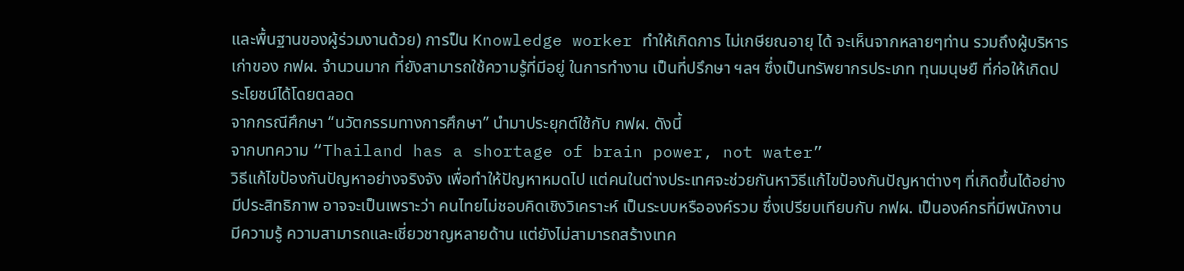และพื้นฐานของผู้ร่วมงานด้วย) การป็น Knowledge worker ทำให้เกิดการ ไม่เกษียณอายุ ได้ จะเห็นจากหลายๆท่าน รวมถึงผู้บริหารเก่าของ กฟผ. จำนวนมาก ที่ยังสามารถใช้ความรู้ที่มีอยู่ ในการทำงาน เป็นที่ปรึกษา ฯลฯ ซึ่งเป็นทรัพยากรประเภท ทุนมนุษยื ที่ก่อให้เกิดประโยชน์ได้โดยตลอด
จากกรณีศึกษา “นวัตกรรมทางการศึกษา” นำมาประยุกต์ใช้กับ กฟผ. ดังนี้
จากบทความ “Thailand has a shortage of brain power, not water”
วิธีแก้ไขป้องกันปัญหาอย่างจริงจัง เพื่อทำให้ปัญหาหมดไป แต่คนในต่างประเทศจะช่วยกันหาวิธีแก้ไขป้องกันปัญหาต่างๆ ที่เกิดขึ้นได้อย่างมีประสิทธิภาพ อาจจะเป็นเพราะว่า คนไทยไม่ชอบคิดเชิงวิเคราะห์ เป็นระบบหรือองค์รวม ซึ่งเปรียบเทียบกับ กฟผ. เป็นองค์กรที่มีพนักงานมีความรู้ ความสามารถและเชี่ยวชาญหลายด้าน แต่ยังไม่สามารถสร้างเทค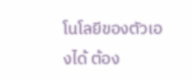โนโลยีของตัวเองได้ ต้อง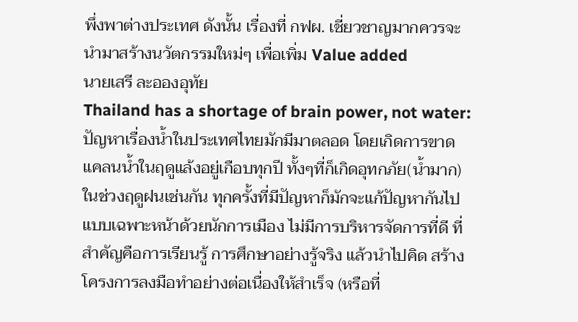พึ่งพาต่างประเทศ ดังนั้น เรื่องที่ กฟผ. เชี่ยวชาญมากควรจะนำมาสร้างนวัตกรรมใหม่ๆ เพื่อเพิ่ม Value added
นายเสรี ละอองอุทัย
Thailand has a shortage of brain power, not water:
ปัญหาเรื่องน้ำในประเทศไทยมักมีมาตลอด โดยเกิดการขาดแคลนน้ำในฤดูแล้งอยู่เกือบทุกปี ทั้งๆที่ก็เกิดอุทกภัย(น้ำมาก)ในช่วงฤดูฝนเช่นกัน ทุกครั้งที่มีปัญหาก็มักจะแก้ปัญหากันไปแบบเฉพาะหน้าด้วยนักการเมือง ไม่มีการบริหารจัดการที่ดี ที่สำคัญคือการเรียนรู้ การศึกษาอย่างรู้จริง แล้วนำไปคิด สร้างโครงการลงมือทำอย่างต่อเนื่องให้สำเร็จ (หรือที่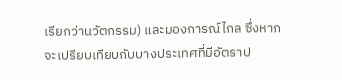เรียกว่านวัตกรรม) และมองการณ์ไกล ซึ่งหากจะเปรียบเทียบกับบางประเทศที่มีอัตราป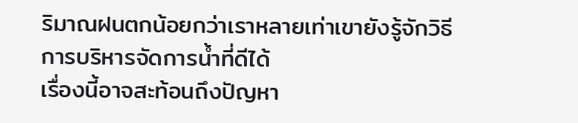ริมาณฝนตกน้อยกว่าเราหลายเท่าเขายังรู้จักวิธีการบริหารจัดการน้ำที่ดีได้
เรื่องนี้อาจสะท้อนถึงปัญหา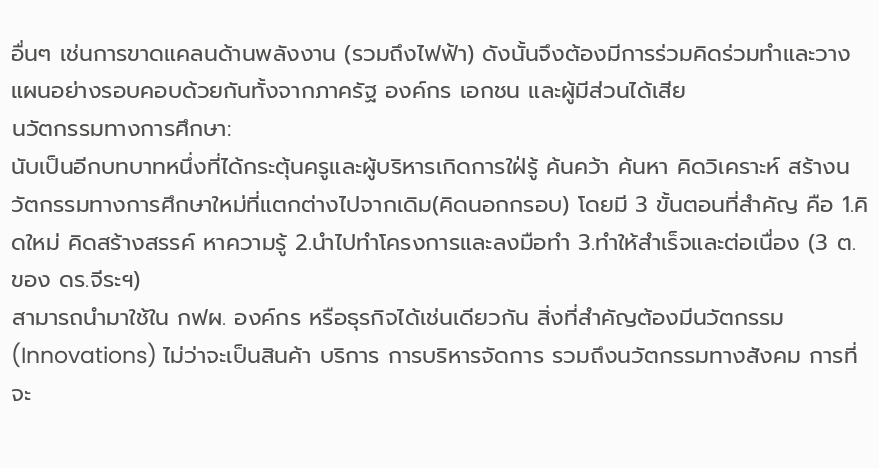อื่นๆ เช่นการขาดแคลนด้านพลังงาน (รวมถึงไฟฟ้า) ดังนั้นจึงต้องมีการร่วมคิดร่วมทำและวางแผนอย่างรอบคอบด้วยกันทั้งจากภาครัฐ องค์กร เอกชน และผู้มีส่วนได้เสีย
นวัตกรรมทางการศึกษา:
นับเป็นอีกบทบาทหนึ่งที่ได้กระตุ้นครูและผู้บริหารเกิดการใฝ่รู้ ค้นคว้า ค้นหา คิดวิเคราะห์ สร้างนวัตกรรมทางการศึกษาใหม่ที่แตกต่างไปจากเดิม(คิดนอกกรอบ) โดยมี 3 ขั้นตอนที่สำคัญ คือ 1.คิดใหม่ คิดสร้างสรรค์ หาความรู้ 2.นำไปทำโครงการและลงมือทำ 3.ทำให้สำเร็จและต่อเนื่อง (3 ต. ของ ดร.จีระฯ)
สามารถนำมาใช้ใน กฟผ. องค์กร หรือธุรกิจได้เช่นเดียวกัน สิ่งที่สำคัญต้องมีนวัตกรรม(Innovations) ไม่ว่าจะเป็นสินค้า บริการ การบริหารจัดการ รวมถึงนวัตกรรมทางสังคม การที่จะ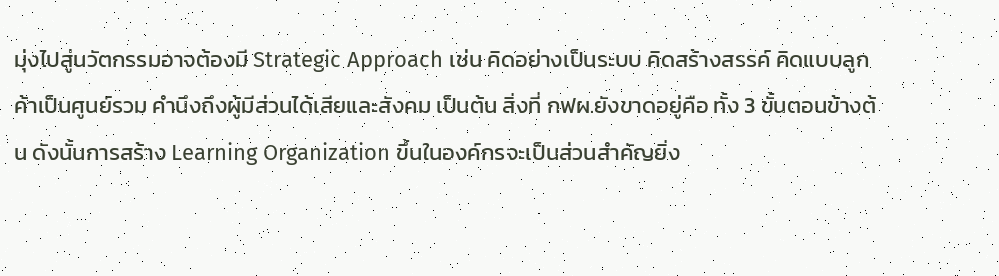มุ่งไปสู่นวัตกรรมอาจต้องมี Strategic Approach เช่น คิดอย่างเป็นระบบ คิดสร้างสรรค์ คิดแบบลูกค้าเป็นศูนย์รวม คำนึงถึงผู้มีส่วนได้เสียและสังคม เป็นต้น สิ่งที่ กฟผ.ยังขาดอยู่คือ ทั้ง 3 ขั้นตอนข้างต้น ดังนั้นการสร้าง Learning Organization ขึ้นในองค์กรจะเป็นส่วนสำคัญยิ่ง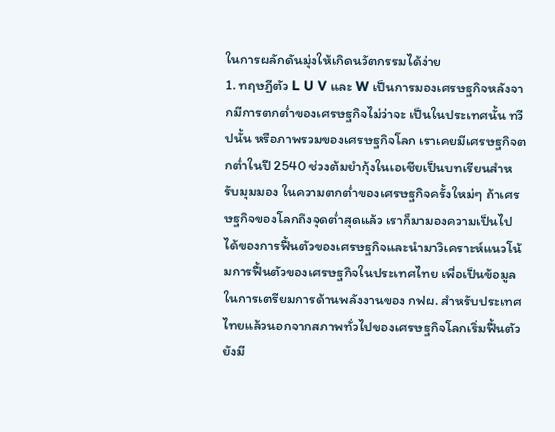ในการผลักดันมุ่งให้เกิดนวัตกรรมได้ง่าย
1. ทฤษฏีตัว L U V และ W เป็นการมองเศรษฐกิจหลังจากมีการตกต่ำของเศรษฐกิจไม่ว่าจะ เป็นในประเทศนั้น ทวีปนั้น หรือภาพรวมของเศรษฐกิจโลก เราเคยมีเศรษฐกิจตกต่ำในปี 2540 ช่วงต้มยำกุ้งในเอเชียเป็นบทเรียนสำหรับมุมมอง ในความตกต่ำของเศรษฐกิจครั้งใหม่ๆ ถ้าเศรษฐกิจของโลกถึงจุดต่ำสุดแล้ว เราก็มามองความเป็นไปได้ของการฟื้นตัวของเศรษฐกิจและนำมาวิเคราะห์แนวโน้มการฟื้นตัวของเศรษฐกิจในประเทศไทย เพื่อเป็นข้อมูลในการเตรียมการด้านพลังงานของ กฟผ. สำหรับประเทศไทยแล้วนอกจากสภาพทั่วไปของเศรษฐกิจโลกเริ่มฟื้นตัว ยังมี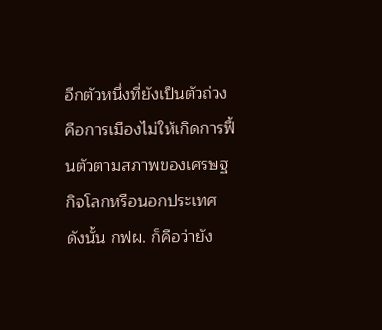อีกตัวหนึ่งที่ยังเป็นตัวถ่วงคือการเมืองไม่ให้เกิดการฟื้นตัวตามสภาพของเศรษฐกิจโลกหรือนอกประเทศ ดังนั้น กฟผ. ก็คือว่ายัง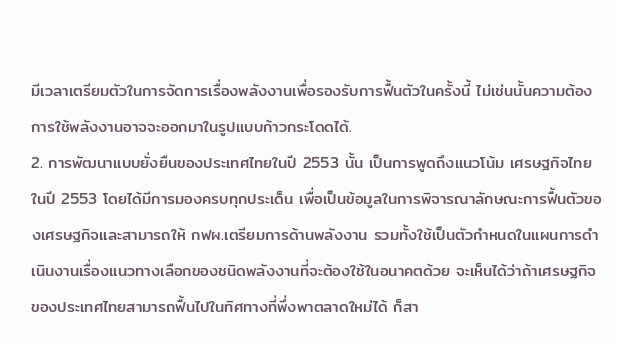มีเวลาเตรียมตัวในการจัดการเรื่องพลังงานเพื่อรองรับการฟื้นตัวในครั้งนี้ ไม่เช่นนั้นความต้องการใช้พลังงานอาจจะออกมาในรูปแบบก้าวกระโดดได้.
2. การพัฒนาแบบยั่งยืนของประเทศไทยในปี 2553 นั้น เป็นการพูดถึงแนวโน้ม เศรษฐกิจไทยในปี 2553 โดยได้มีการมองครบทุกประเด็น เพื่อเป็นข้อมูลในการพิจารณาลักษณะการฟื้นตัวของเศรษฐกิจและสามารถให้ กฟผ.เตรียมการด้านพลังงาน รวมทั้งใช้เป็นตัวกำหนดในแผนการดำเนินงานเรื่องแนวทางเลือกของชนิดพลังงานที่จะต้องใช้ในอนาคตด้วย จะเห็นได้ว่าถ้าเศรษฐกิจของประเทศไทยสามารถฟื้นไปในทิศทางที่พึ่งพาตลาดใหม่ได้ ก็สา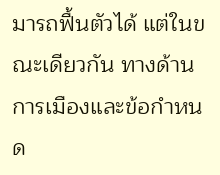มารถฟื้นตัวได้ แต่ในขณะเดียวกัน ทางด้านการเมืองและข้อกำหนด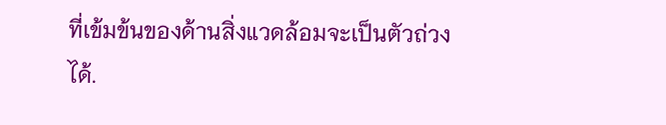ที่เข้มข้นของด้านสิ่งแวดล้อมจะเป็นตัวถ่วงได้.